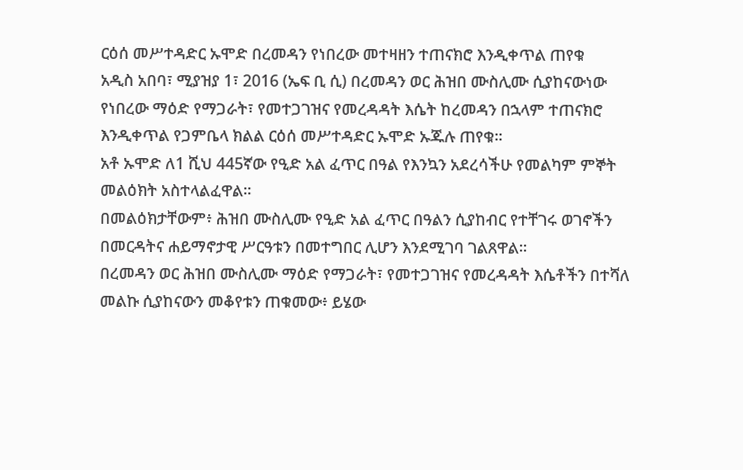ርዕሰ መሥተዳድር ኡሞድ በረመዳን የነበረው መተዛዘን ተጠናክሮ እንዲቀጥል ጠየቁ
አዲስ አበባ፣ ሚያዝያ 1፣ 2016 (ኤፍ ቢ ሲ) በረመዳን ወር ሕዝበ ሙስሊሙ ሲያከናውነው የነበረው ማዕድ የማጋራት፣ የመተጋገዝና የመረዳዳት እሴት ከረመዳን በኋላም ተጠናክሮ እንዲቀጥል የጋምቤላ ክልል ርዕሰ መሥተዳድር ኡሞድ ኡጁሉ ጠየቁ፡፡
አቶ ኡሞድ ለ1 ሺህ 445ኛው የዒድ አል ፈጥር በዓል የእንኳን አደረሳችሁ የመልካም ምኞት መልዕክት አስተላልፈዋል፡፡
በመልዕክታቸውም፥ ሕዝበ ሙስሊሙ የዒድ አል ፈጥር በዓልን ሲያከብር የተቸገሩ ወገኖችን በመርዳትና ሐይማኖታዊ ሥርዓቱን በመተግበር ሊሆን እንደሚገባ ገልጸዋል፡፡
በረመዳን ወር ሕዝበ ሙስሊሙ ማዕድ የማጋራት፣ የመተጋገዝና የመረዳዳት እሴቶችን በተሻለ መልኩ ሲያከናውን መቆየቱን ጠቁመው፥ ይሄው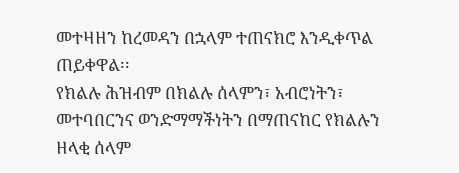መተዛዘን ከረመዳን በኋላም ተጠናክሮ እንዲቀጥል ጠይቀዋል፡፡
የክልሉ ሕዝብም በክልሉ ሰላምን፣ አብሮነትን፣ መተባበርንና ወንድማማችነትን በማጠናከር የክልሉን ዘላቂ ሰላም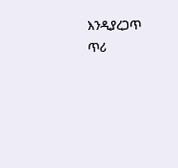እንዲያረጋጥ ጥሪ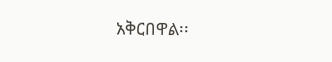አቅርበዋል፡፡